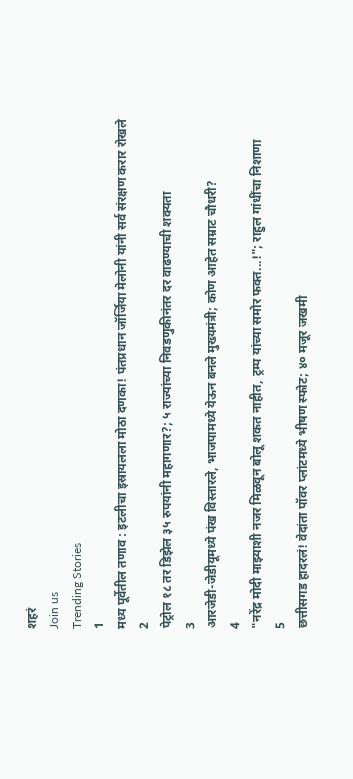शहरं
Join us
Trending Stories
1
मध्य पूर्वेतील तणाव : इटलीचा इस्रायलला मोठा दणका! पंतप्रधान जॉर्जिया मेलोनी यांनी सर्व संरक्षण करार रोखले
2
पेट्रोल १८ तर डिझेल ३५ रुपयांनी महागणार?; ५ राज्यांच्या निवडणुकीनंतर दर वाढण्याची शक्यता
3
आरजेडी-जेडीयूमध्ये पंख विस्तारले, भाजपामध्ये येऊन बनले मुख्यमंत्री; कोण आहेत सम्राट चौधरी?
4
"नरेंद्र मोदी माझ्याशी नजर मिळवून बोलू शकत नाहीत, ट्रम्प यांच्या समोर फक्त...!"; राहुल गांधींचा निशाणा
5
छत्तीसगड हादरलं! वेदांता पॉवर प्लांटमध्ये भीषण स्फोट; ४० मजूर जखमी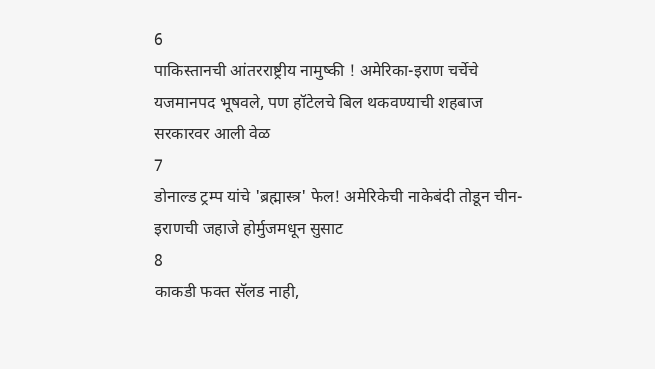6
पाकिस्तानची आंतरराष्ट्रीय नामुष्की ! अमेरिका-इराण चर्चेचे यजमानपद भूषवले, पण हॉटेलचे बिल थकवण्याची शहबाज सरकारवर आली वेळ
7
डोनाल्ड ट्रम्प यांचे 'ब्रह्मास्त्र' फेल! अमेरिकेची नाकेबंदी तोडून चीन-इराणची जहाजे होर्मुजमधून सुसाट
8
काकडी फक्त सॅलड नाही,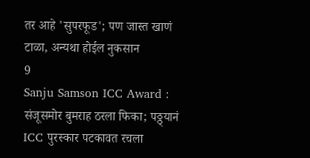तर आहे 'सुपरफूड'; पण जास्त खाणं टाळा, अन्यथा होईल नुकसान
9
Sanju Samson ICC Award : संजूसमोर बुमराह ठरला फिका; पठ्ठ्यानं ICC पुरस्कार पटकावत रचला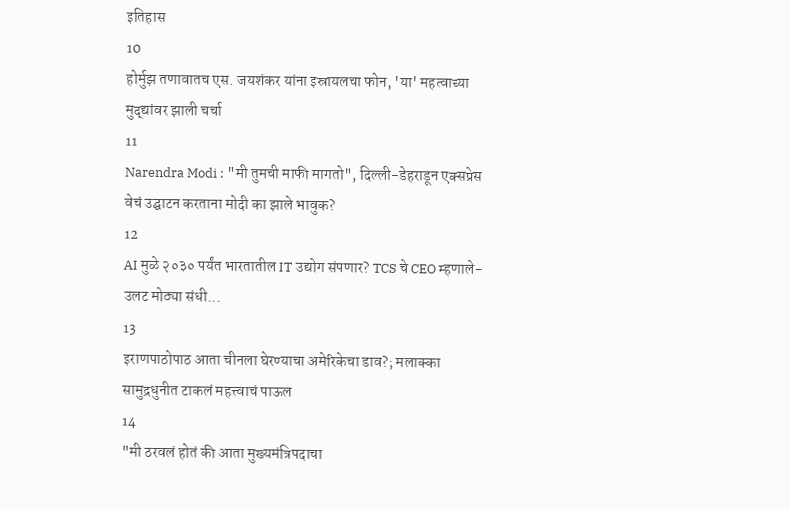इतिहास
10
होर्मुझ तणावातच एस. जयशंकर यांना इस्रायलचा फोन, 'या' महत्वाच्या मुद्द्यांवर झाली चर्चा
11
Narendra Modi : "मी तुमची माफी मागतो", दिल्ली-डेहराडून एक्सप्रेस वेचं उद्घाटन करताना मोदी का झाले भावुक?
12
AI मुळे २०३० पर्यंत भारतातील IT उद्योग संपणार? TCS चे CEO म्हणाले- उलट मोठ्या संधी...
13
इराणपाठोपाठ आता चीनला घेरण्याचा अमेरिकेचा डाव?; मलाक्का सामुद्रधुनीत टाकलं महत्त्वाचं पाऊल
14
"मी ठरवलं होतं की आता मुख्यमंत्रि‍पदाचा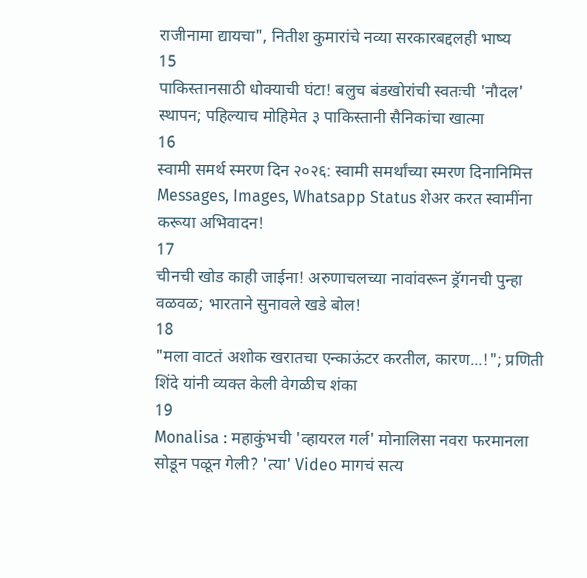राजीनामा द्यायचा", नितीश कुमारांचे नव्या सरकारबद्दलही भाष्य
15
पाकिस्तानसाठी धोक्याची घंटा! बलुच बंडखोरांची स्वतःची 'नौदल' स्थापन; पहिल्याच मोहिमेत ३ पाकिस्तानी सैनिकांचा खात्मा
16
स्वामी समर्थ स्मरण दिन २०२६: स्वामी समर्थांच्या स्मरण दिनानिमित्त Messages, Images, Whatsapp Status शेअर करत स्वामींना करूया अभिवादन!
17
चीनची खोड काही जाईना! अरुणाचलच्या नावांवरून ड्रॅगनची पुन्हा वळवळ; भारताने सुनावले खडे बोल!
18
"मला वाटतं अशोक खरातचा एन्काऊंटर करतील, कारण...!"; प्रणिती शिंदे यांनी व्यक्त केली वेगळीच शंका
19
Monalisa : महाकुंभची 'व्हायरल गर्ल' मोनालिसा नवरा फरमानला सोडून पळून गेली? 'त्या' Video मागचं सत्य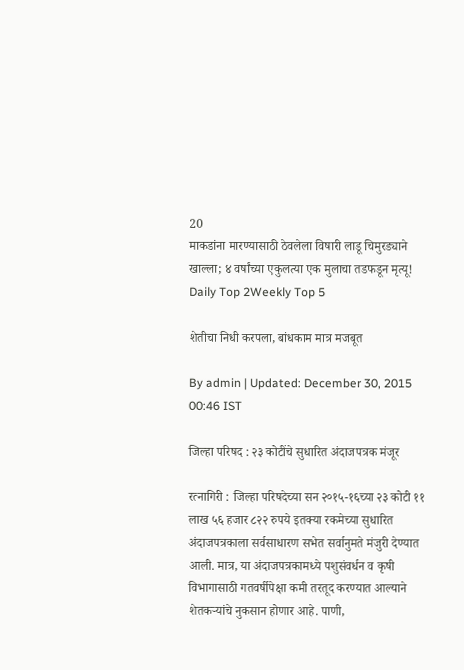20
माकडांना मारण्यासाठी ठेवलेला विषारी लाडू चिमुरड्याने खाल्ला; ४ वर्षांच्या एकुलत्या एक मुलाचा तडफडून मृत्यू!
Daily Top 2Weekly Top 5

शेतीचा निधी करपला, बांधकाम मात्र मजबूत

By admin | Updated: December 30, 2015 00:46 IST

जिल्हा परिषद : २३ कोटींचे सुधारित अंदाजपत्रक मंजूर

रत्नागिरी : जिल्हा परिषदेच्या सन २०१५-१६च्या २३ कोटी ११ लाख ५६ हजार ८२२ रुपये इतक्या रकमेच्या सुधारित अंदाजपत्रकाला सर्वसाधारण सभेत सर्वानुमते मंजुरी देण्यात आली. मात्र, या अंदाजपत्रकामध्ये पशुसंवर्धन व कृषी विभागासाठी गतवर्षीपेक्षा कमी तरतूद करण्यात आल्याने शेतकऱ्यांचे नुकसान होणार आहे. पाणी,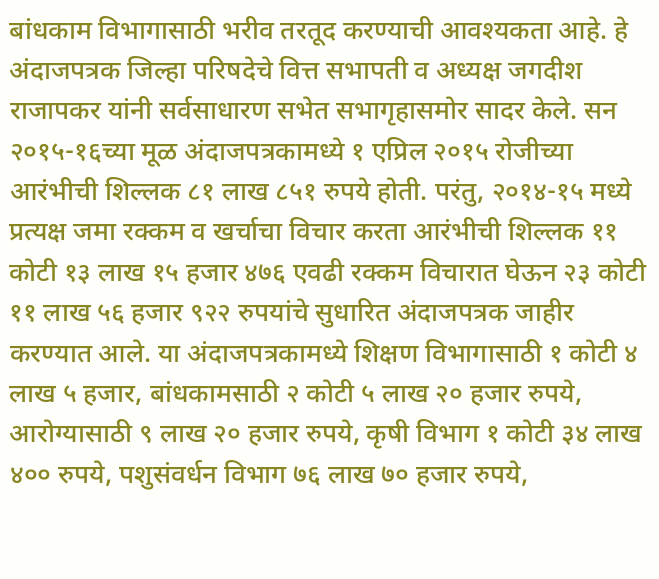बांधकाम विभागासाठी भरीव तरतूद करण्याची आवश्यकता आहे. हे अंदाजपत्रक जिल्हा परिषदेचे वित्त सभापती व अध्यक्ष जगदीश राजापकर यांनी सर्वसाधारण सभेत सभागृहासमोर सादर केले. सन २०१५-१६च्या मूळ अंदाजपत्रकामध्ये १ एप्रिल २०१५ रोजीच्या आरंभीची शिल्लक ८१ लाख ८५१ रुपये होती. परंतु, २०१४-१५ मध्ये प्रत्यक्ष जमा रक्कम व खर्चाचा विचार करता आरंभीची शिल्लक ११ कोटी १३ लाख १५ हजार ४७६ एवढी रक्कम विचारात घेऊन २३ कोटी ११ लाख ५६ हजार ९२२ रुपयांचे सुधारित अंदाजपत्रक जाहीर करण्यात आले. या अंदाजपत्रकामध्ये शिक्षण विभागासाठी १ कोटी ४ लाख ५ हजार, बांधकामसाठी २ कोटी ५ लाख २० हजार रुपये, आरोग्यासाठी ९ लाख २० हजार रुपये, कृषी विभाग १ कोटी ३४ लाख ४०० रुपये, पशुसंवर्धन विभाग ७६ लाख ७० हजार रुपये,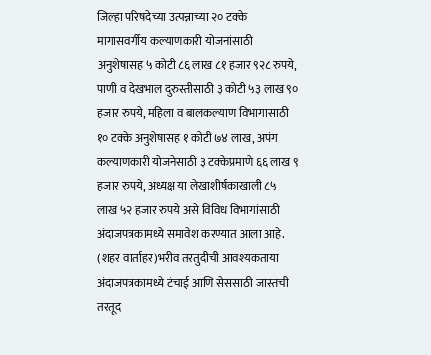जिल्हा परिषदेच्या उत्पन्नाच्या २० टक्के मागासवर्गीय कल्याणकारी योजनांसाठी अनुशेषासह ५ कोटी ८६ लाख ८१ हजार ९२८ रुपये, पाणी व देखभाल दुरुस्तीसाठी ३ कोटी ५३ लाख ९० हजार रुपये, महिला व बालकल्याण विभागासाठी १० टक्के अनुशेषासह १ कोटी ७४ लाख, अपंग कल्याणकारी योजनेसाठी ३ टक्केप्रमाणे ६६ लाख ९ हजार रुपये, अध्यक्ष या लेखाशीर्षकाखाली ८५ लाख ५२ हजार रुपये असे विविध विभागांसाठी अंदाजपत्रकामध्ये समावेश करण्यात आला आहे. (शहर वार्ताहर)भरीव तरतुदीची आवश्यकताया अंदाजपत्रकामध्ये टंचाई आणि सेससाठी जास्तची तरतूद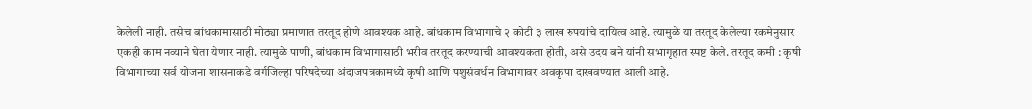केलेली नाही. तसेच बांधकामासाठी मोठ्या प्रमाणात तरतूद होणे आवश्यक आहे. बांधकाम विभागाचे २ कोटी ३ लाख रुपयांचे दायित्व आहे. त्यामुळे या तरतूद केलेल्या रकमेनुसार एकही काम नव्याने घेता येणार नाही. त्यामुळे पाणी, बांधकाम विभागासाठी भरीव तरतूद करण्याची आवश्यकता होती, असे उदय बने यांनी सभागृहात स्पष्ट केले. तरतूद कमी : कृषी विभागाच्या सर्व योजना शासनाकडे वर्गजिल्हा परिषदेच्या अंदाजपत्रकामध्ये कृषी आणि पशुसंवर्धन विभागावर अवकृपा दाखवण्यात आली आहे.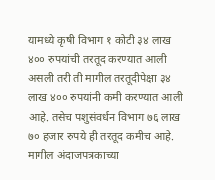यामध्ये कृषी विभाग १ कोटी ३४ लाख ४०० रुपयांची तरतूद करण्यात आली असली तरी ती मागील तरतूदीपेक्षा ३४ लाख ४०० रुपयांनी कमी करण्यात आली आहे. तसेच पशुसंवर्धन विभाग ७६ लाख ७० हजार रुपये ही तरतूद कमीच आहे. मागील अंदाजपत्रकाच्या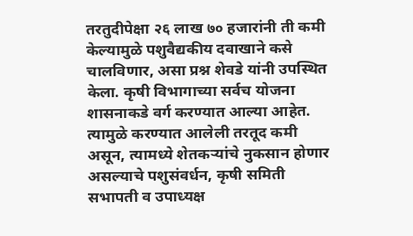तरतुदीपेक्षा २६ लाख ७० हजारांनी ती कमी केल्यामुळे पशुवैद्यकीय दवाखाने कसे चालविणार, असा प्रश्न शेवडे यांनी उपस्थित केला. कृषी विभागाच्या सर्वच योजना शासनाकडे वर्ग करण्यात आल्या आहेत. त्यामुळे करण्यात आलेली तरतूद कमी असून, त्यामध्ये शेतकऱ्यांचे नुकसान होणार असल्याचे पशुसंवर्धन, कृषी समिती सभापती व उपाध्यक्ष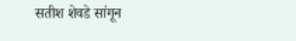सतीश शेवडे सांगून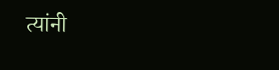त्यांनी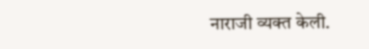नाराजी व्यक्त केली.